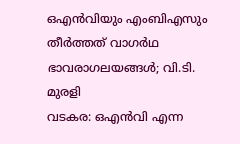ഒഎൻവിയും എംബിഎസും തീർത്തത് വാഗർഥ ഭാവരാഗലയങ്ങൾ; വി.ടി. മുരളി
വടകര: ഒഎൻവി എന്ന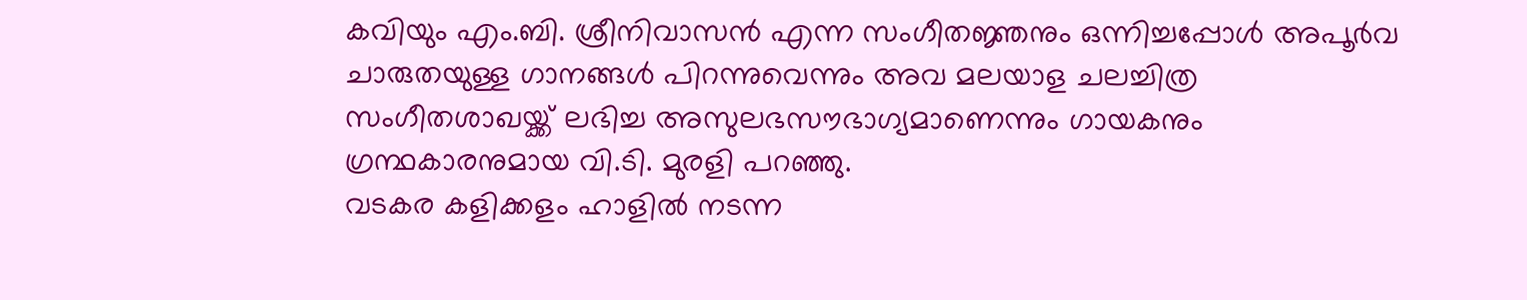കവിയും എം.ബി. ശ്രീനിവാസൻ എന്ന സംഗീതജ്ഞനും ഒന്നിച്ചപ്പോൾ അപൂർവ ചാരുതയുള്ള ഗാനങ്ങൾ പിറന്നുവെന്നും അവ മലയാള ചലച്ചിത്ര സംഗീതശാഖയ്ക്ക് ലഭിച്ച അസുലഭസൗഭാഗ്യമാണെന്നും ഗായകനും ഗ്രന്ഥകാരനുമായ വി.ടി. മുരളി പറഞ്ഞു.
വടകര കളിക്കളം ഹാളിൽ നടന്ന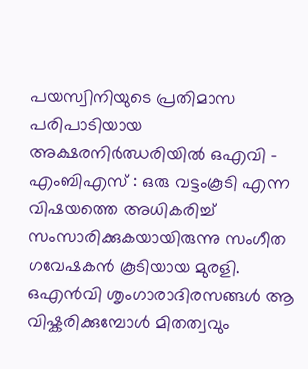പയസ്വിനിയുടെ പ്രതിമാസ പരിപാടിയായ അക്ഷരനിർഝരിയിൽ ഒഎവി - എംബിഎസ് : ഒരു വട്ടംകൂടി എന്ന വിഷയത്തെ അധികരിച്ച് സംസാരിക്കുകയായിരുന്നു സംഗീത ഗവേഷകൻ കൂടിയായ മുരളി.
ഒഎൻവി ശൃംഗാരാദിരസങ്ങൾ ആ വിഷ്കരിക്കുമ്പോൾ മിതത്വവും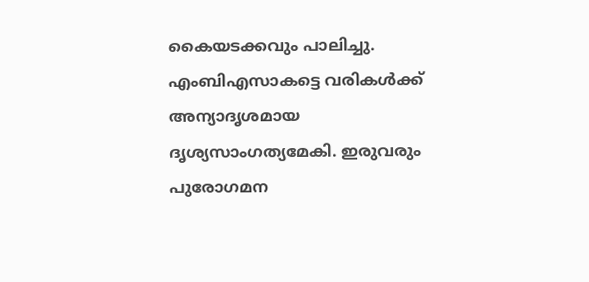കൈയടക്കവും പാലിച്ചു. എംബിഎസാകട്ടെ വരികൾക്ക് അന്യാദൃശമായ ദൃശ്യസാംഗത്യമേകി. ഇരുവരും പുരോഗമന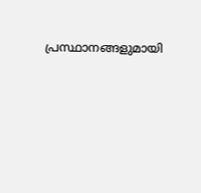പ്രസ്ഥാനങ്ങളുമായി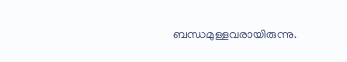ബന്ധമുള്ളവരായിരുന്നു.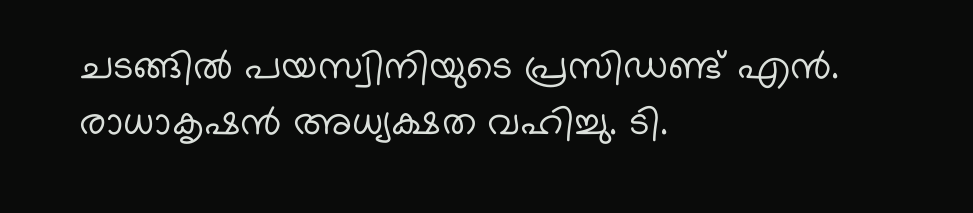ചടങ്ങിൽ പയസ്വിനിയുടെ പ്രസിഡണ്ട് എൻ. രാധാകൃഷൻ അധ്യക്ഷത വഹിച്ചു. ടി.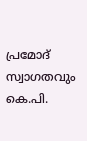പ്രമോദ് സ്വാഗതവും കെ.പി.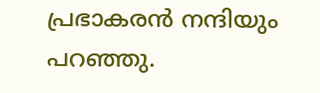പ്രഭാകരൻ നന്ദിയും പറഞ്ഞു.